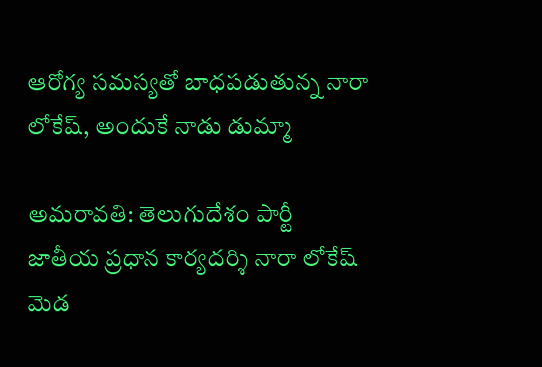ఆరోగ్య సమస్యతో బాధపడుతున్న నారా లోకేష్, అందుకే నాడు డుమ్మా

అమరావతి: తెలుగుదేశం పార్టీ జాతీయ ప్రధాన కార్యదర్శి నారా లోకేష్ మెడ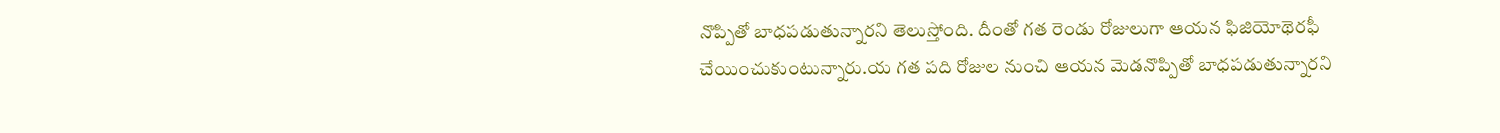నొప్పితో బాధపడుతున్నారని తెలుస్తోంది. దీంతో గత రెండు రోజులుగా ఆయన ఫిజియోథెరఫీ చేయించుకుంటున్నారు.య గత పది రోజుల నుంచి ఆయన మెడనొప్పితో బాధపడుతున్నారని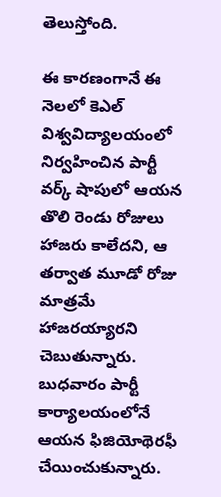తెలుస్తోంది.

ఈ కారణంగానే ఈ నెలలో కెఎల్ విశ్వవిద్యాలయంలో నిర్వహించిన పార్టీ వర్క్ షాపులో ఆయన తొలి రెండు రోజులు హాజరు కాలేదని, ఆ తర్వాత మూడో రోజు మాత్రమే హాజరయ్యారని చెబుతున్నారు. బుధవారం పార్టీ కార్యాలయంలోనే ఆయన ఫిజియోథెరఫీ చేయించుకున్నారు.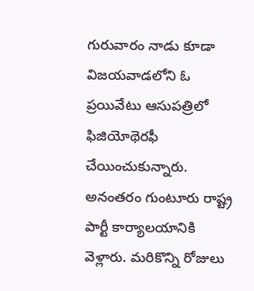గురువారం నాడు కూడా విజయవాడలోని ఓ ప్రయివేటు ఆసుపత్రిలో ఫిజియోథెరఫీ చేయించుకున్నారు. అనంతరం గుంటూరు రాష్ట్ర పార్టీ కార్యాలయానికి వెళ్లారు. మరికొన్ని రోజులు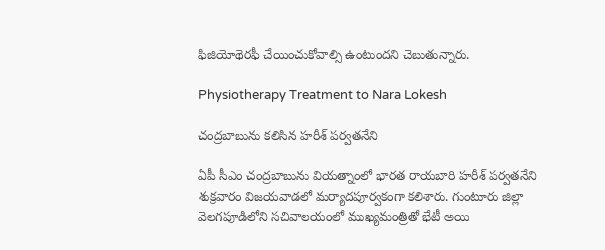ఫిజియోథెరఫీ చేయించుకోవాల్సి ఉంటుందని చెబుతున్నారు.

Physiotherapy Treatment to Nara Lokesh

చంద్రబాబును కలిసిన హరీశ్‌ పర్వతనేని

ఏపీ సీఎం చంద్రబాబును వియత్నాంలో భారత రాయబారి హరీశ్‌ పర్వతనేని శుక్రవారం విజయవాడలో మర్యాదపూర్వకంగా కలిశారు. గుంటూరు జిల్లా వెలగపూడిలోని సచివాలయంలో ముఖ్యమంత్రితో భేటీ అయి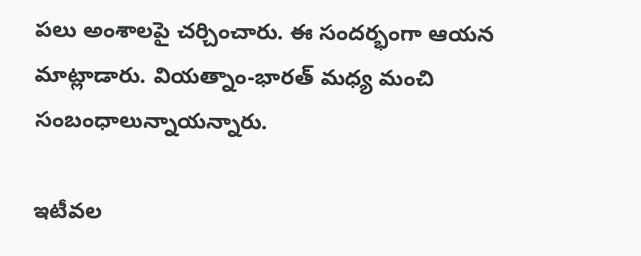పలు అంశాలపై చర్చించారు. ఈ సందర్భంగా ఆయన మాట్లాడారు. వియత్నాం-భారత్‌ మధ్య మంచి సంబంధాలున్నాయన్నారు.

ఇటీవల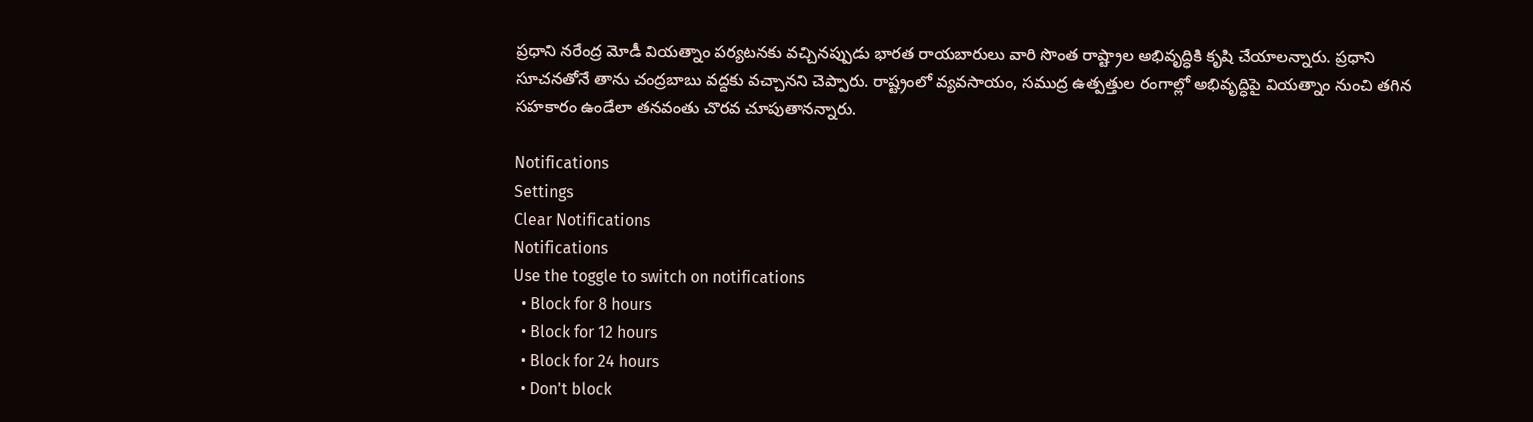ప్రధాని నరేంద్ర మోడీ వియత్నాం పర్యటనకు వచ్చినప్పుడు భారత రాయబారులు వారి సొంత రాష్ట్రాల అభివృద్ధికి కృషి చేయాలన్నారు. ప్రధాని సూచనతోనే తాను చంద్రబాబు వద్దకు వచ్చానని చెప్పారు. రాష్ట్రంలో వ్యవసాయం, సముద్ర ఉత్పత్తుల రంగాల్లో అభివృద్ధిపై వియత్నాం నుంచి తగిన సహకారం ఉండేలా తనవంతు చొరవ చూపుతానన్నారు.

Notifications
Settings
Clear Notifications
Notifications
Use the toggle to switch on notifications
  • Block for 8 hours
  • Block for 12 hours
  • Block for 24 hours
  • Don't block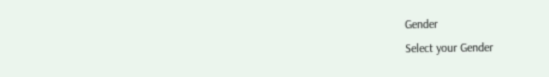Gender
Select your Gender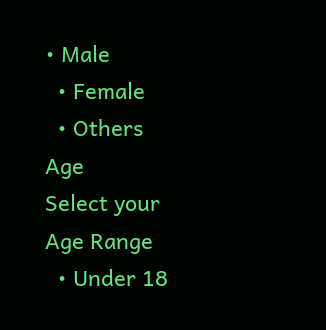• Male
  • Female
  • Others
Age
Select your Age Range
  • Under 18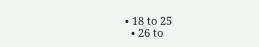• 18 to 25
  • 26 to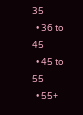35
  • 36 to 45
  • 45 to 55
  • 55+